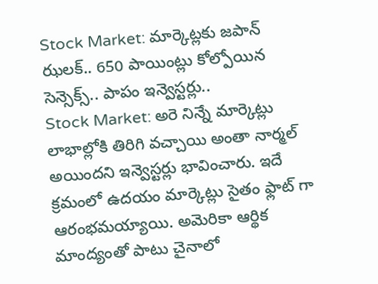Stock Market: మార్కెట్లకు జపాన్ ఝలక్.. 650 పాయింట్లు కోల్పోయిన సెన్సెక్స్.. పాపం ఇన్వెస్టర్లు..
Stock Market: అరె నిన్నే మార్కెట్లు లాభాల్లోకి తిరిగి వచ్చాయి అంతా నార్మల్ అయిందని ఇన్వెస్టర్లు భావించారు. ఇదే క్రమంలో ఉదయం మార్కెట్లు సైతం ఫ్లాట్ గా ఆరంభమయ్యాయి. అమెరికా ఆర్థిక మాంద్యంతో పాటు చైనాలో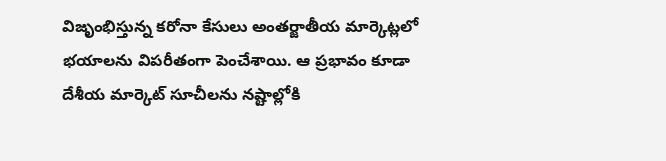విజృంభిస్తున్న కరోనా కేసులు అంతర్జాతీయ మార్కెట్లలో భయాలను విపరీతంగా పెంచేశాయి. ఆ ప్రభావం కూడా దేశీయ మార్కెట్ సూచీలను నష్టాల్లోకి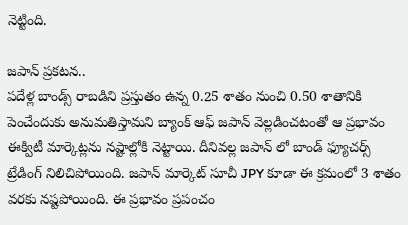నెట్టింది.

జపాన్ ప్రకటన..
పదేళ్ల బాండ్స్ రాబడిని ప్రస్తుతం ఉన్న 0.25 శాతం నుంచి 0.50 శాతానికి పెంచేందుకు అనుమతిస్తామని బ్యాంక్ ఆఫ్ జపాన్ వెల్లడించటంతో ఆ ప్రభావం ఈక్విటీ మార్కెట్లను నష్టాల్లోకి నెట్టాయి. దీనివల్ల జపాన్ లో బాండ్ ఫ్యూచర్స్ ట్రేడింగ్ నిలిచిపోయింది. జపాన్ మార్కెట్ సూచీ JPY కూడా ఈ క్రమంలో 3 శాతం వరకు నష్టపోయింది. ఈ ప్రభావం ప్రపంచం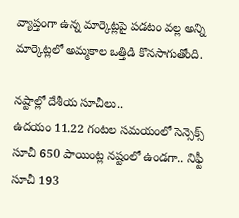వ్యాప్తంగా ఉన్న మార్కెట్లపై పడటం వల్ల అన్ని మార్కెట్లలో అమ్మకాల ఒత్తిడి కొనసాగుతోంది.

నష్టాల్లో దేశీయ సూచీలు..
ఉదయం 11.22 గంటల సమయంలో సెన్సెక్స్ సూచీ 650 పాయింట్ల నష్టంలో ఉండగా.. నిఫ్టీ సూచీ 193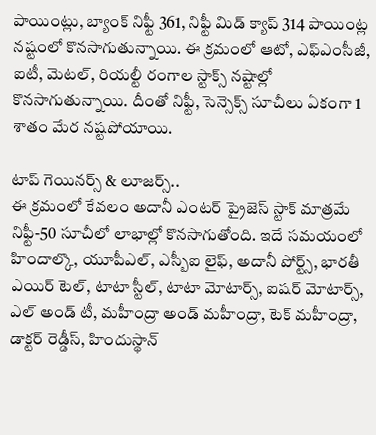పాయింట్లు, బ్యాంక్ నిఫ్టీ 361, నిఫ్టీ మిడ్ క్యాప్ 314 పాయింట్ల నష్టంలో కొనసాగుతున్నాయి. ఈ క్రమంలో ఆటో, ఎఫ్ఎంసీజీ, ఐటీ, మెటల్, రియల్టీ రంగాల స్టాక్స్ నష్టాల్లో కొనసాగుతున్నాయి. దీంతో నిఫ్టీ, సెన్సెక్స్ సూచీలు ఏకంగా 1 శాతం మేర నష్టపోయాయి.

టాప్ గెయినర్స్ & లూజర్స్..
ఈ క్రమంలో కేవలం అదానీ ఎంటర్ ప్రైజెస్ స్టాక్ మాత్రమే నిఫ్టీ-50 సూచీలో లాభాల్లో కొనసాగుతోంది. ఇదే సమయంలో హిందాల్కొ, యూపీఎల్, ఎస్బీఐ లైఫ్, అదానీ పోర్ట్స్, భారతీ ఎయిర్ టెల్, టాటా స్టీల్, టాటా మోటార్స్, ఐషర్ మోటార్స్, ఎల్ అండ్ టీ, మహీంద్రా అండ్ మహీంద్రా, టెక్ మహీంద్రా, డాక్టర్ రెడ్డీస్, హిందుస్థాన్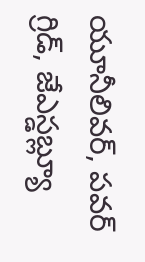యూనీలివర్, పవర్ గ్రిడ్, జేఎస్డబ్ల్యూ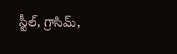స్టీల్, గ్రాసిమ్,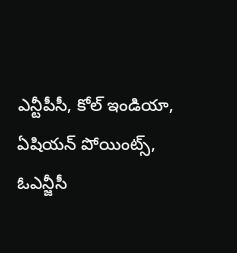ఎన్టీపీసీ, కోల్ ఇండియా, ఏషియన్ పోయింట్స్, ఓఎన్జీసీ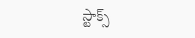స్టాక్స్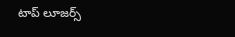టాప్ లూజర్స్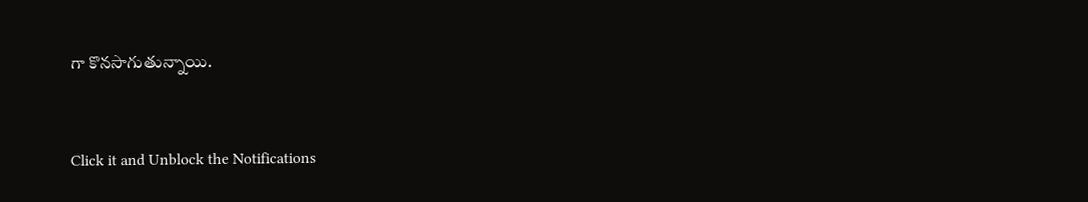గా కొనసాగుతున్నాయి.


Click it and Unblock the Notifications